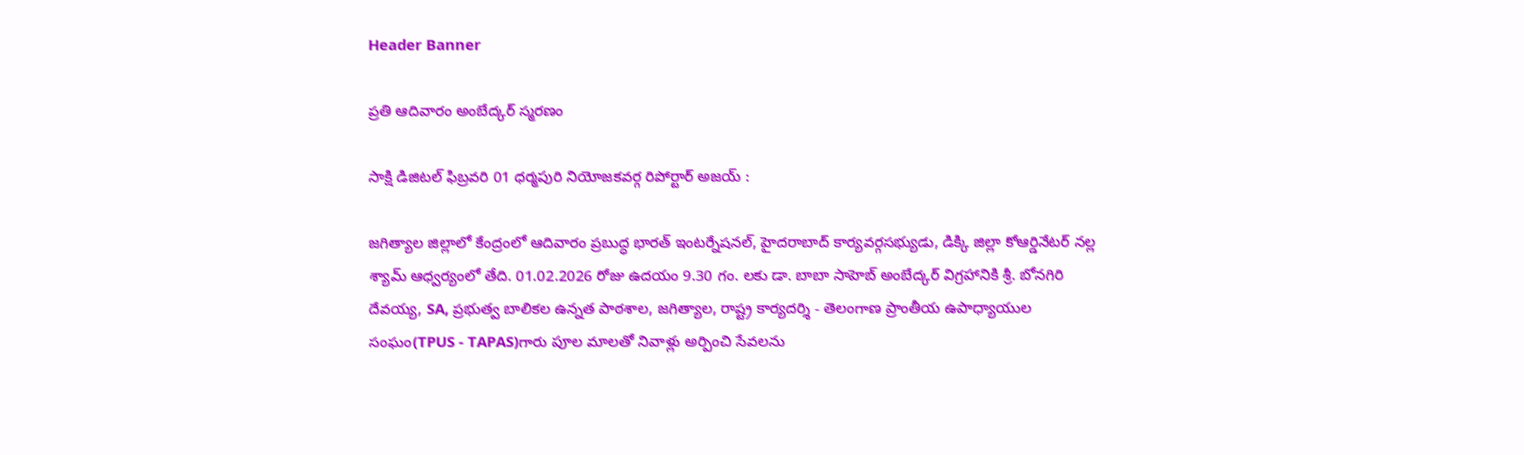Header Banner

ప్రతి ఆదివారం అంబేద్కర్ స్మరణం

సాక్షి డిజిటల్ ఫిబ్రవరి 01 ధర్మపురి నియోజకవర్గ రిపోర్టార్ అజయ్ :

జగిత్యాల జిల్లాలో కేంద్రంలో ఆదివారం ప్రబుద్ధ భారత్ ఇంటర్నేషనల్, హైదరాబాద్ కార్యవర్గసభ్యుడు, డిక్కి జిల్లా కోఆర్డినేటర్ నల్ల శ్యామ్ ఆధ్వర్యంలో తేది. 01.02.2026 రోజు ఉదయం 9.30 గం. లకు డా. బాబా సాహెబ్ అంబేద్కర్ విగ్రహానికి శ్రీ. బోనగిరి దేవయ్య, SA, ప్రభుత్వ బాలికల ఉన్నత పాఠశాల, జగిత్యాల, రాష్ట్ర కార్యదర్శి - తెలంగాణ ప్రాంతీయ ఉపాధ్యాయుల సంఘం(TPUS - TAPAS)గారు పూల మాలతో నివాళ్లు అర్పించి సేవలను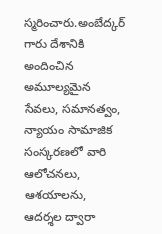స్మరించారు.అంబేద్కర్ గారు దేశానికి అందించిన అమూల్యమైన సేవలు, సమానత్వం, న్యాయం సామాజిక సంస్కరణలో వారి ఆలోచనలు, ఆశయాలను, ఆదర్శల ద్వారా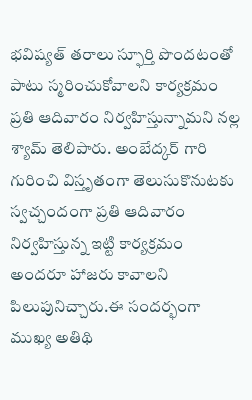భవిష్యత్ తరాలు స్ఫూర్తి పొందటంతో పాటు స్మరించుకోవాలని కార్యక్రమం ప్రతి ఆదివారం నిర్వహిస్తున్నామని నల్ల శ్యామ్ తెలిపారు. అంబేద్కర్ గారి గురించి విస్తృతంగా తెలుసుకొనుటకు స్వచ్చందంగా ప్రతి ఆదివారం నిర్వహిస్తున్న ఇట్టి కార్యక్రమం అందరూ హాజరు కావాలని పిలుపునిచ్చారు.ఈ సందర్భంగా ముఖ్య అతిథి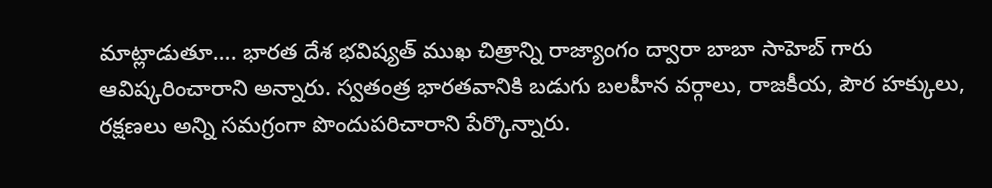మాట్లాడుతూ…. భారత దేశ భవిష్యత్ ముఖ చిత్రాన్ని రాజ్యాంగం ద్వారా బాబా సాహెబ్ గారు ఆవిష్కరించారాని అన్నారు. స్వతంత్ర భారతవానికి బడుగు బలహీన వర్గాలు, రాజకీయ, పౌర హక్కులు, రక్షణలు అన్ని సమగ్రంగా పొందుపరిచారాని పేర్కొన్నారు.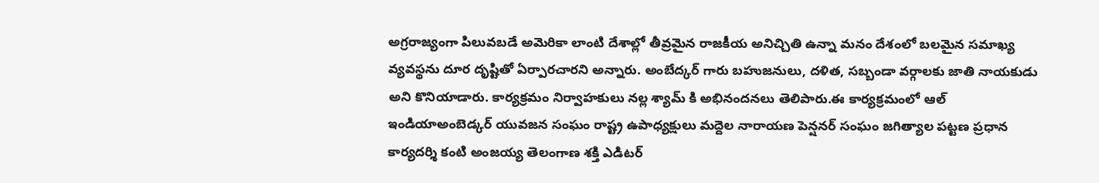అగ్రరాజ్యంగా పిలువబడే అమెరికా లాంటి దేశాల్లో తీవ్రమైన రాజకీయ అనిచ్చితి ఉన్నా మనం దేశంలో బలమైన సమాఖ్య వ్యవస్థను దూర దృష్టితో ఏర్పారచారని అన్నారు. అంబేద్కర్ గారు బహుజనులు, దళిత, సబ్బండా వర్గాలకు జాతి నాయకుడు అని కొనియాడారు. కార్యక్రమం నిర్వాహకులు నల్ల శ్యామ్ కి అభినందనలు తెలిపారు.ఈ కార్యక్రమంలో ఆల్ ఇండియాఅంబెడ్కర్ యువజన సంఘం రాష్ట్ర ఉపాధ్యక్షులు మద్దెల నారాయణ పెన్షనర్ సంఘం జగిత్యాల పట్టణ ప్రధాన కార్యదర్శి కంటి అంజయ్య తెలంగాణ శక్తి ఎడిటర్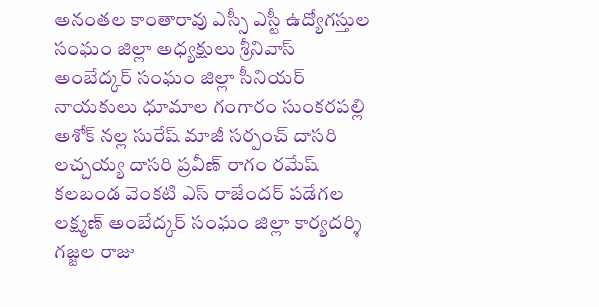అనంతల కాంతారావు ఎస్సీ ఎస్టీ ఉద్యోగస్తుల సంఘం జిల్లా అధ్యక్షులు శ్రీనివాస్ అంబేద్కర్ సంఘం జిల్లా సీనియర్ నాయకులు ధూమాల గంగారం సుంకరపల్లి అశోక్ నల్ల సురేష్ మాజీ సర్పంచ్ దాసరి లచ్చయ్య దాసరి ప్రవీణ్ రాగం రమేష్ కలబండ వెంకటి ఎస్ రాజేందర్ పడేగల లక్ష్మణ్ అంబేద్కర్ సంఘం జిల్లా కార్యదర్శి గజ్జల రాజు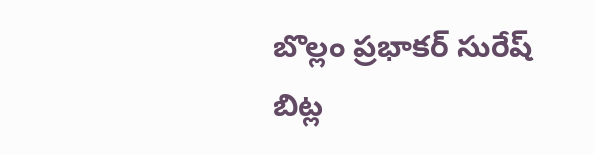బొల్లం ప్రభాకర్ సురేష్ బిట్ల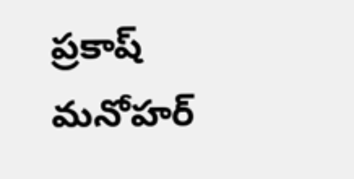ప్రకాష్ మనోహర్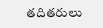తదితరులు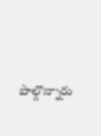పాల్గొన్నారు